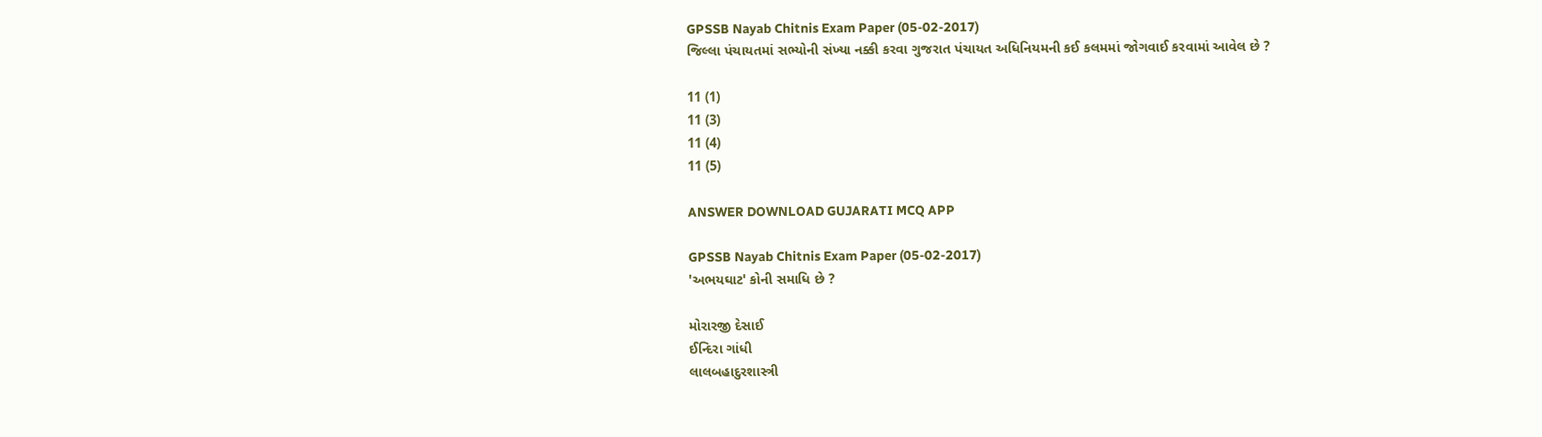GPSSB Nayab Chitnis Exam Paper (05-02-2017)
જિલ્લા પંચાયતમાં સભ્યોની સંખ્યા નક્કી કરવા ગુજરાત પંચાયત અધિનિયમની કઈ કલમમાં જોગવાઈ કરવામાં આવેલ છે ?

11 (1)
11 (3)
11 (4)
11 (5)

ANSWER DOWNLOAD GUJARATI MCQ APP

GPSSB Nayab Chitnis Exam Paper (05-02-2017)
'અભયઘાટ' કોની સમાધિ છે ?

મોરારજી દેસાઈ
ઈન્દિરા ગાંધી
લાલબહાદુરશાસ્ત્રી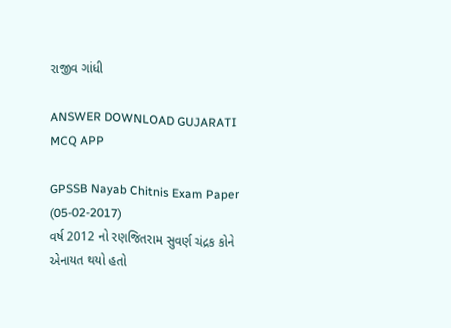રાજીવ ગાંધી

ANSWER DOWNLOAD GUJARATI MCQ APP

GPSSB Nayab Chitnis Exam Paper (05-02-2017)
વર્ષ 2012 નો રણજિતરામ સુવર્ણ ચંદ્રક કોને એનાયત થયો હતો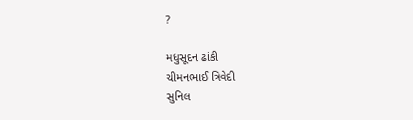?

મધુસૂદન ઢાંકી
ચીમનભાઈ ત્રિવેદી
સુનિલ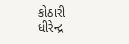કોઠારી
ધીરેન્દ્ર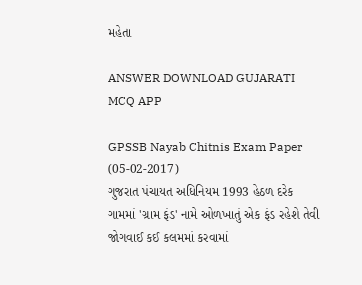મહેતા

ANSWER DOWNLOAD GUJARATI MCQ APP

GPSSB Nayab Chitnis Exam Paper (05-02-2017)
ગુજરાત પંચાયત અધિનિયમ 1993 હેઠળ દરેક ગામમાં 'ગ્રામ ફંડ' નામે ઓળખાતું એક ફંડ રહેશે તેવી જોગવાઈ કઈ કલમમાં કરવામાં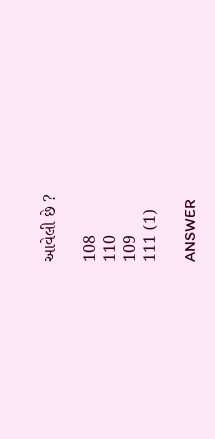આવેલી છે ?

108
110
109
111 (1)

ANSWER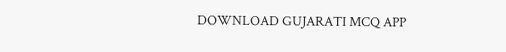DOWNLOAD GUJARATI MCQ APP